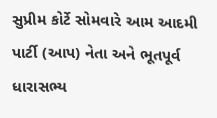સુપ્રીમ કોર્ટે સોમવારે આમ આદમી પાર્ટી (આપ) નેતા અને ભૂતપૂર્વ ધારાસભ્ય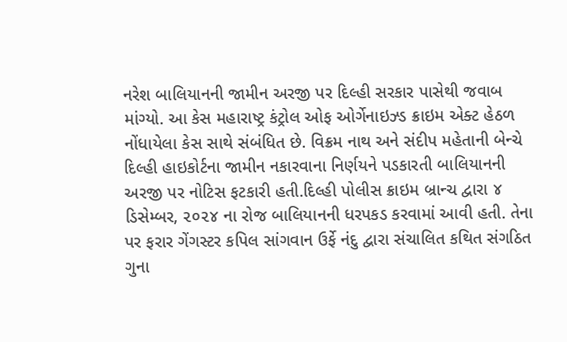નરેશ બાલિયાનની જામીન અરજી પર દિલ્હી સરકાર પાસેથી જવાબ માંગ્યો. આ કેસ મહારાષ્ટ્ર કંટ્રોલ ઓફ ઓર્ગેનાઇઝ્ડ ક્રાઇમ એક્ટ હેઠળ નોંધાયેલા કેસ સાથે સંબંધિત છે. વિક્રમ નાથ અને સંદીપ મહેતાની બેન્ચે દિલ્હી હાઇકોર્ટના જામીન નકારવાના નિર્ણયને પડકારતી બાલિયાનની અરજી પર નોટિસ ફટકારી હતી.દિલ્હી પોલીસ ક્રાઇમ બ્રાન્ચ દ્વારા ૪ ડિસેમ્બર, ૨૦૨૪ ના રોજ બાલિયાનની ધરપકડ કરવામાં આવી હતી. તેના પર ફરાર ગેંગસ્ટર કપિલ સાંગવાન ઉર્ફે નંદુ દ્વારા સંચાલિત કથિત સંગઠિત ગુના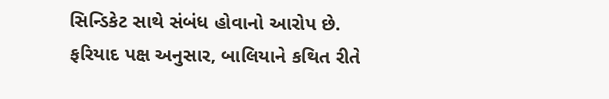સિન્ડિકેટ સાથે સંબંધ હોવાનો આરોપ છે. ફરિયાદ પક્ષ અનુસાર, બાલિયાને કથિત રીતે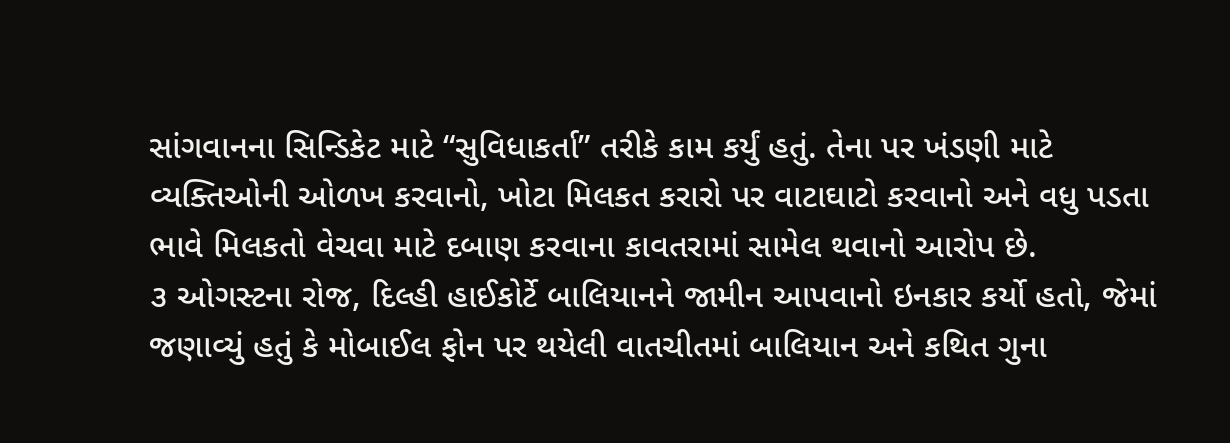સાંગવાનના સિન્ડિકેટ માટે “સુવિધાકર્તા” તરીકે કામ કર્યું હતું. તેના પર ખંડણી માટે વ્યક્તિઓની ઓળખ કરવાનો, ખોટા મિલકત કરારો પર વાટાઘાટો કરવાનો અને વધુ પડતા ભાવે મિલકતો વેચવા માટે દબાણ કરવાના કાવતરામાં સામેલ થવાનો આરોપ છે.
૩ ઓગસ્ટના રોજ, દિલ્હી હાઈકોર્ટે બાલિયાનને જામીન આપવાનો ઇનકાર કર્યો હતો, જેમાં જણાવ્યું હતું કે મોબાઈલ ફોન પર થયેલી વાતચીતમાં બાલિયાન અને કથિત ગુના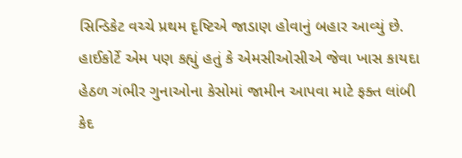સિન્ડિકેટ વચ્ચે પ્રથમ દૃષ્ટિએ જાડાણ હોવાનું બહાર આવ્યું છે. હાઈકોર્ટે એમ પણ કહ્યું હતું કે એમસીઓસીએ જેવા ખાસ કાયદા હેઠળ ગંભીર ગુનાઓના કેસોમાં જામીન આપવા માટે ફક્ત લાંબી કેદ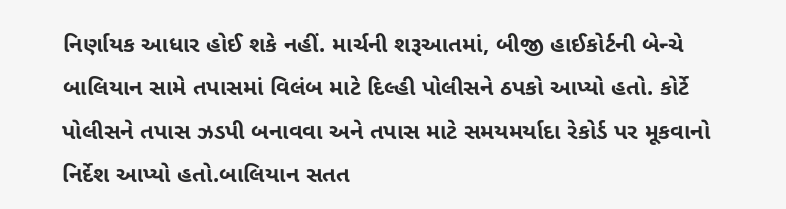નિર્ણાયક આધાર હોઈ શકે નહીં. માર્ચની શરૂઆતમાં, બીજી હાઈકોર્ટની બેન્ચે બાલિયાન સામે તપાસમાં વિલંબ માટે દિલ્હી પોલીસને ઠપકો આપ્યો હતો. કોર્ટે પોલીસને તપાસ ઝડપી બનાવવા અને તપાસ માટે સમયમર્યાદા રેકોર્ડ પર મૂકવાનો નિર્દેશ આપ્યો હતો.બાલિયાન સતત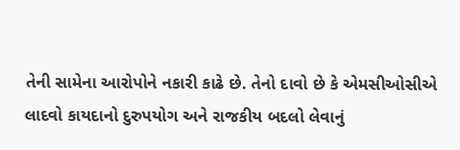તેની સામેના આરોપોને નકારી કાઢે છે. તેનો દાવો છે કે એમસીઓસીએ લાદવો કાયદાનો દુરુપયોગ અને રાજકીય બદલો લેવાનું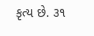કૃત્ય છે. ૩૧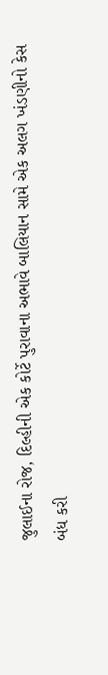જુલાઈના રોજ, દિલ્હીની એક કોર્ટે પુરાવાના અભાવે બાલિયાન સામે એક અલગ ખંડણીનો કેસ બંધ કરી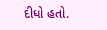દીધો હતો.